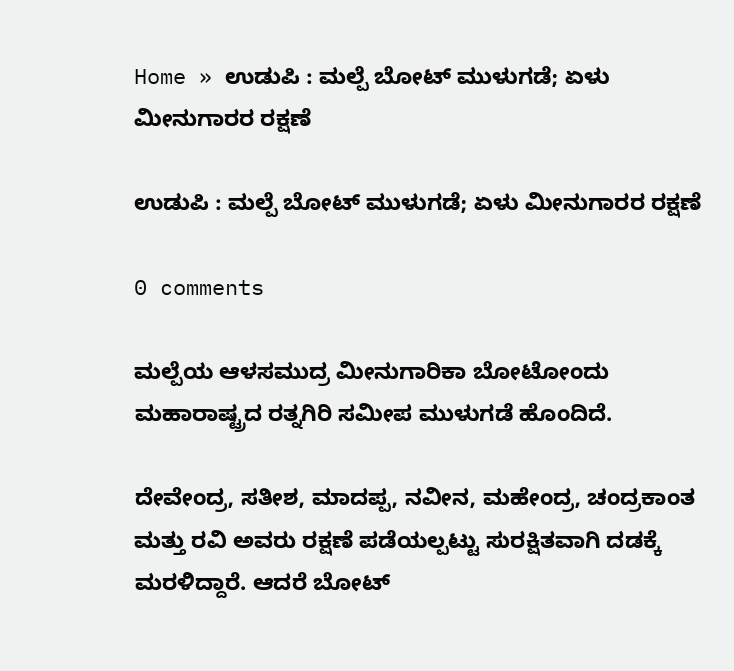Home » ಉಡುಪಿ : ಮಲ್ಪೆ ಬೋಟ್ ಮುಳುಗಡೆ; ಏಳು ಮೀನುಗಾರರ ರಕ್ಷಣೆ

ಉಡುಪಿ : ಮಲ್ಪೆ ಬೋಟ್ ಮುಳುಗಡೆ; ಏಳು ಮೀನುಗಾರರ ರಕ್ಷಣೆ

0 comments

ಮಲ್ಪೆಯ ಆಳಸಮುದ್ರ ಮೀನುಗಾರಿಕಾ ಬೋಟೋಂದು ಮಹಾರಾಷ್ಟ್ರದ ರತ್ನಗಿರಿ ಸಮೀಪ ಮುಳುಗಡೆ ಹೊಂದಿದೆ.

ದೇವೇಂದ್ರ, ಸತೀಶ, ಮಾದಪ್ಪ, ನವೀನ, ಮಹೇಂದ್ರ, ಚಂದ್ರಕಾಂತ ಮತ್ತು ರವಿ ಅವರು ರಕ್ಷಣೆ ಪಡೆಯಲ್ಪಟ್ಟು ಸುರಕ್ಷಿತವಾಗಿ ದಡಕ್ಕೆ ಮರಳಿದ್ದಾರೆ. ಆದರೆ ಬೋಟ್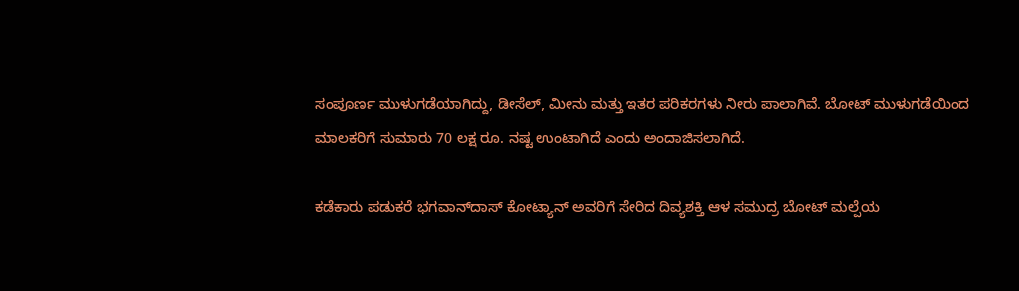ಸಂಪೂರ್ಣ ಮುಳುಗಡೆಯಾಗಿದ್ದು, ಡೀಸೆಲ್, ಮೀನು ಮತ್ತು ಇತರ ಪರಿಕರಗಳು ನೀರು ಪಾಲಾಗಿವೆ. ಬೋಟ್ ಮುಳುಗಡೆಯಿಂದ ಮಾಲಕರಿಗೆ ಸುಮಾರು 70 ಲಕ್ಷ ರೂ. ನಷ್ಟ ಉಂಟಾಗಿದೆ ಎಂದು ಅಂದಾಜಿಸಲಾಗಿದೆ.

ಕಡೆಕಾರು ಪಡುಕರೆ ಭಗವಾನ್‌ದಾಸ್ ಕೋಟ್ಯಾನ್‌ ಅವರಿಗೆ ಸೇರಿದ ದಿವ್ಯಶಕ್ತಿ ಆಳ ಸಮುದ್ರ ಬೋಟ್ ಮಲ್ಪೆಯ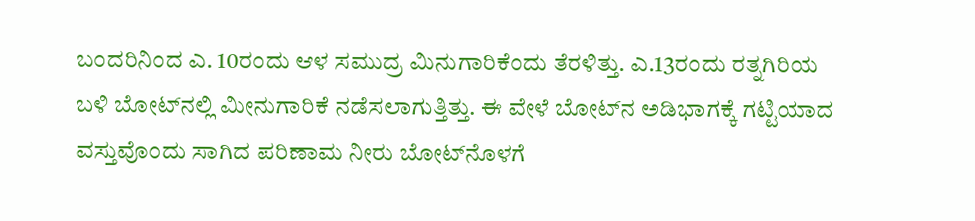ಬಂದರಿನಿಂದ ಎ. 10ರಂದು ಆಳ ಸಮುದ್ರ ಮಿನುಗಾರಿಕೆಂದು ತೆರಳಿತ್ತು. ಎ.13ರಂದು ರತ್ನಗಿರಿಯ ಬಳಿ ಬೋಟ್‌ನಲ್ಲಿ ಮೀನುಗಾರಿಕೆ ನಡೆಸಲಾಗುತ್ತಿತ್ತು. ಈ ವೇಳೆ ಬೋಟ್‌ನ ಅಡಿಭಾಗಕ್ಕೆ ಗಟ್ಟಿಯಾದ ವಸ್ತುವೊಂದು ಸಾಗಿದ ಪರಿಣಾಮ ನೀರು ಬೋಟ್‌ನೊಳಗೆ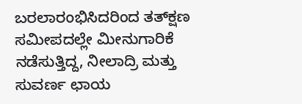ಬರಲಾರಂಭಿಸಿದರಿಂದ ತತ್‌ಕ್ಷಣ ಸಮೀಪದಲ್ಲೇ ಮೀನುಗಾರಿಕೆ ನಡೆಸುತ್ತಿದ್ದ, ನೀಲಾದ್ರಿ ಮತ್ತು ಸುವರ್ಣ ಛಾಯ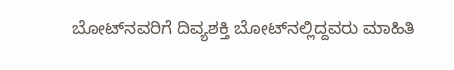ಬೋಟ್‌ನವರಿಗೆ ದಿವ್ಯಶಕ್ತಿ ಬೋಟ್‌ನಲ್ಲಿದ್ದವರು ಮಾಹಿತಿ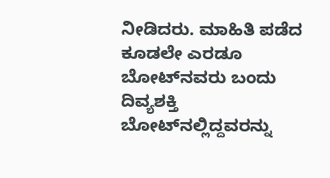ನೀಡಿದರು. ಮಾಹಿತಿ ಪಡೆದ ಕೂಡಲೇ ಎರಡೂ ಬೋಟ್‌ನವರು ಬಂದು ದಿವ್ಯಶಕ್ತಿ ಬೋಟ್‌ನಲ್ಲಿದ್ದವರನ್ನು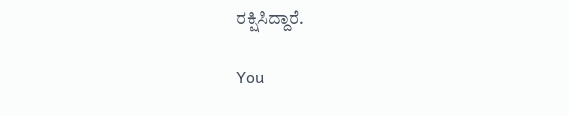ರಕ್ಷಿಸಿದ್ದಾರೆ.

You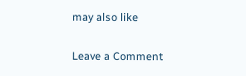may also like

Leave a Comment